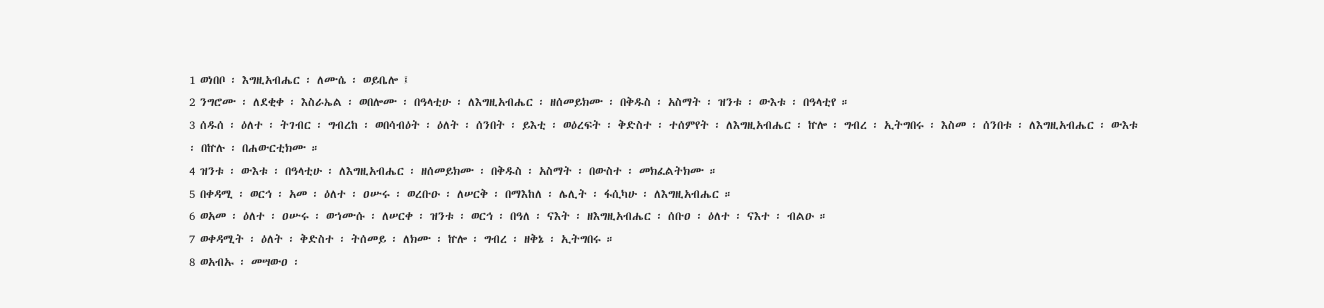1 ወነበቦ ፡ እግዚአብሔር ፡ ለሙሴ ፡ ወይቤሎ ፤
2 ንግሮሙ ፡ ለደቂቀ ፡ እስራኤል ፡ ወበሎሙ ፡ በዓላቲሁ ፡ ለእግዚአብሔር ፡ ዘሰመይክሙ ፡ በቅዱስ ፡ አስማት ፡ ዝንቱ ፡ ውእቱ ፡ በዓላቲየ ።
3 ሰዱሰ ፡ ዕለተ ፡ ትገብር ፡ ግብረከ ፡ ወበሳብዕት ፡ ዕለት ፡ ሰንበት ፡ ይእቲ ፡ ወዕረፍት ፡ ቅድስተ ፡ ተሰምየት ፡ ለእግዚአብሔር ፡ ኵሎ ፡ ግብረ ፡ ኢትግበሩ ፡ እስመ ፡ ሰንበቱ ፡ ለእግዚአብሔር ፡ ውእቱ ፡ በኵሉ ፡ በሐውርቲክሙ ።
4 ዝንቱ ፡ ውእቱ ፡ በዓላቲሁ ፡ ለእግዚአብሔር ፡ ዘሰመይክሙ ፡ በቅዱስ ፡ አስማት ፡ በውስተ ፡ መክፈልትክሙ ።
5 በቀዳሚ ፡ ወርኅ ፡ አመ ፡ ዕለተ ፡ ዐሡሩ ፡ ወረቡዑ ፡ ለሠርቅ ፡ በማእከለ ፡ ሌሊት ፡ ፋሲካሁ ፡ ለእግዚአብሔር ።
6 ወአመ ፡ ዕለተ ፡ ዐሡሩ ፡ ወኀሙሱ ፡ ለሠርቀ ፡ ዝንቱ ፡ ወርኅ ፡ በዓለ ፡ ናእት ፡ ዘእግዚአብሔር ፡ ሰቡዐ ፡ ዕለተ ፡ ናእተ ፡ ብልዑ ።
7 ወቀዳሚት ፡ ዕለት ፡ ቅድስተ ፡ ትሰመይ ፡ ለክሙ ፡ ኵሎ ፡ ግብረ ፡ ዘቅኔ ፡ ኢትግበሩ ።
8 ወአብኡ ፡ መሣውዐ ፡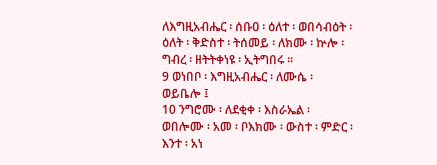ለእግዚአብሔር ፡ ሰቡዐ ፡ ዕለተ ፡ ወበሳብዕት ፡ ዕለት ፡ ቅድስተ ፡ ትሰመይ ፡ ለክሙ ፡ ኵሎ ፡ ግብረ ፡ ዘትትቀነዩ ፡ ኢትግበሩ ።
9 ወነበቦ ፡ እግዚአብሔር ፡ ለሙሴ ፡ ወይቤሎ ፤
10 ንግሮሙ ፡ ለደቂቀ ፡ እስራኤል ፡ ወበሎሙ ፡ አመ ፡ ቦእክሙ ፡ ውስተ ፡ ምድር ፡ እንተ ፡ አነ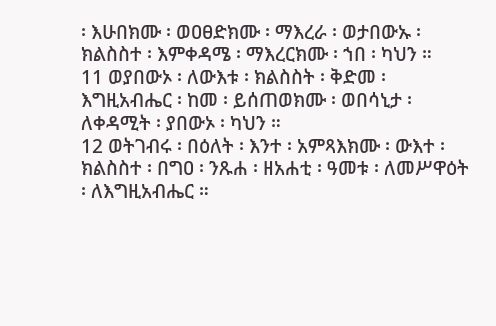፡ እሁበክሙ ፡ ወዐፀድክሙ ፡ ማእረራ ፡ ወታበውኡ ፡ ክልስስተ ፡ እምቀዳሜ ፡ ማእረርክሙ ፡ ኀበ ፡ ካህን ።
11 ወያበውኦ ፡ ለውእቱ ፡ ክልስስት ፡ ቅድመ ፡ እግዚአብሔር ፡ ከመ ፡ ይሰጠወክሙ ፡ ወበሳኒታ ፡ ለቀዳሚት ፡ ያበውኦ ፡ ካህን ።
12 ወትገብሩ ፡ በዕለት ፡ እንተ ፡ አምጻእክሙ ፡ ውእተ ፡ ክልስስተ ፡ በግዐ ፡ ንጹሐ ፡ ዘአሐቲ ፡ ዓመቱ ፡ ለመሥዋዕት ፡ ለእግዚአብሔር ።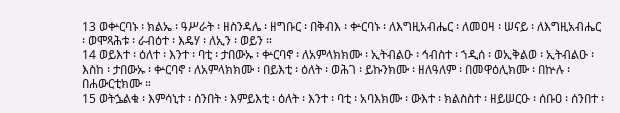13 ወቍርባኑ ፡ ክልኤ ፡ ዓሥራት ፡ ዘስንዳሌ ፡ ዘግቡር ፡ በቅብእ ፡ ቍርባኑ ፡ ለእግዚአብሔር ፡ ለመዐዛ ፡ ሠናይ ፡ ለእግዚአብሔር ፡ ወሞጻሕቱ ፡ ራብዕተ ፡ እዴሃ ፡ ለኢን ፡ ወይን ።
14 ወይእተ ፡ ዕለተ ፡ እንተ ፡ ባቲ ፡ ታበውኡ ፡ ቍርባኖ ፡ ለአምላክክሙ ፡ ኢትብልዑ ፡ ኅብስተ ፡ ኀዲሰ ፡ ወኢቅልወ ፡ ኢትብልዑ ፡ እስከ ፡ ታበውኡ ፡ ቍርባኖ ፡ ለአምላክክሙ ፡ በይእቲ ፡ ዕለት ፡ ወሕገ ፡ ይኩንክሙ ፡ ዘለዓለም ፡ በመዋዕሊክሙ ፡ በኵሉ ፡ በሐውርቲክሙ ።
15 ወትኌልቁ ፡ እምሳኒተ ፡ ሰንበት ፡ እምይእቲ ፡ ዕለት ፡ እንተ ፡ ባቲ ፡ አባእክሙ ፡ ውእተ ፡ ክልስስተ ፡ ዘይሠርዑ ፡ ሰቡዐ ፡ ሰንበተ ፡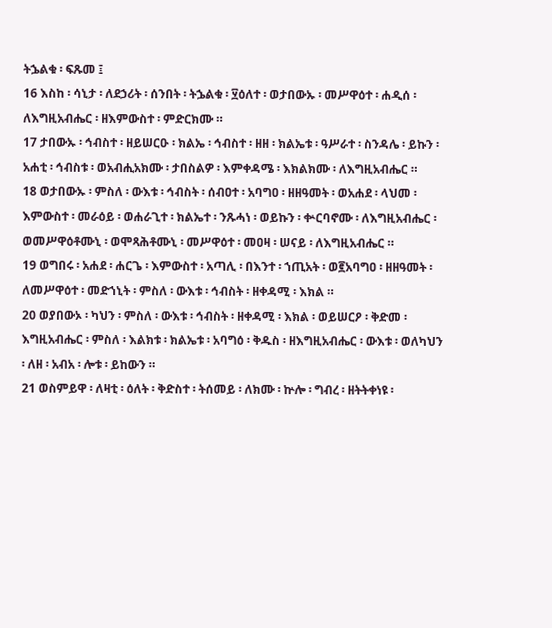ትኌልቁ ፡ ፍጹመ ፤
16 እስከ ፡ ሳኒታ ፡ ለደኃሪት ፡ ሰንበት ፡ ትኌልቁ ፡ ፶ዕለተ ፡ ወታበውኡ ፡ መሥዋዕተ ፡ ሐዲሰ ፡ ለእግዚአብሔር ፡ ዘእምውስተ ፡ ምድርክሙ ።
17 ታበውኡ ፡ ኅብስተ ፡ ዘይሠርዑ ፡ ክልኤ ፡ ኅብስተ ፡ ዘዘ ፡ ክልኤቱ ፡ ዓሥራተ ፡ ስንዳሌ ፡ ይኩን ፡ አሐቲ ፡ ኅብስቱ ፡ ወአብሒአክሙ ፡ ታበስልዎ ፡ እምቀዳሜ ፡ እክልክሙ ፡ ለእግዚአብሔር ።
18 ወታበውኡ ፡ ምስለ ፡ ውእቱ ፡ ኅብስት ፡ ሰብዐተ ፡ አባግዐ ፡ ዘዘዓመት ፡ ወአሐደ ፡ ላህመ ፡ እምውስተ ፡ መራዕይ ፡ ወሐራጊተ ፡ ክልኤተ ፡ ንጹሓነ ፡ ወይኩን ፡ ቍርባኖሙ ፡ ለእግዚአብሔር ፡ ወመሥዋዕቶሙኒ ፡ ወሞጻሕቶሙኒ ፡ መሥዋዕተ ፡ መዐዛ ፡ ሠናይ ፡ ለእግዚአብሔር ።
19 ወግበሩ ፡ አሐደ ፡ ሐርጌ ፡ እምውስተ ፡ አጣሊ ፡ በእንተ ፡ ኀጢአት ፡ ወ፪አባግዐ ፡ ዘዘዓመት ፡ ለመሥዋዕተ ፡ መድኀኒት ፡ ምስለ ፡ ውእቱ ፡ ኅብስት ፡ ዘቀዳሚ ፡ እክል ።
20 ወያበውኦ ፡ ካህን ፡ ምስለ ፡ ውእቱ ፡ ኅብስት ፡ ዘቀዳሚ ፡ እክል ፡ ወይሠርዖ ፡ ቅድመ ፡ እግዚአብሔር ፡ ምስለ ፡ እልክቱ ፡ ክልኤቱ ፡ አባግዕ ፡ ቅዱስ ፡ ዘእግዚአብሔር ፡ ውእቱ ፡ ወለካህን ፡ ለዘ ፡ አብአ ፡ ሎቱ ፡ ይከውን ።
21 ወስምይዋ ፡ ለዛቲ ፡ ዕለት ፡ ቅድስተ ፡ ትሰመይ ፡ ለክሙ ፡ ኵሎ ፡ ግብረ ፡ ዘትትቀነዩ ፡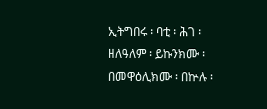ኢትግበሩ ፡ ባቲ ፡ ሕገ ፡ ዘለዓለም ፡ ይኩንክሙ ፡ በመዋዕሊክሙ ፡ በኵሉ ፡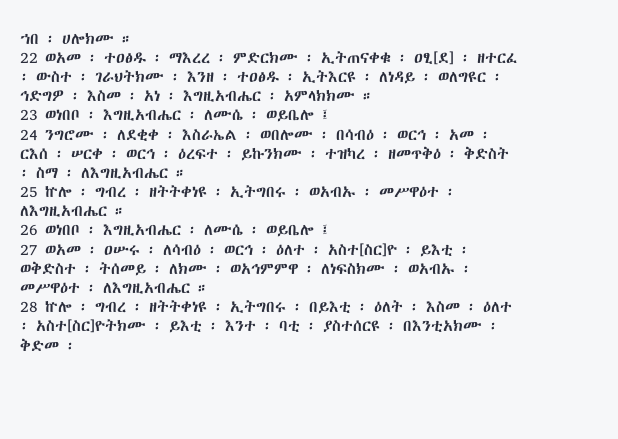ኀበ ፡ ሀሎክሙ ።
22 ወአመ ፡ ተዐፅዱ ፡ ማእረረ ፡ ምድርክሙ ፡ ኢትጠናቀቁ ፡ ዐፂ[ደ] ፡ ዘተርፈ ፡ ውስተ ፡ ገራህትክሙ ፡ እንዘ ፡ ተዐፅዱ ፡ ኢትእርዩ ፡ ለነዳይ ፡ ወለግዩር ፡ ኅድግዎ ፡ እስመ ፡ አነ ፡ እግዚአብሔር ፡ አምላክክሙ ።
23 ወነበቦ ፡ እግዚአብሔር ፡ ለሙሴ ፡ ወይቤሎ ፤
24 ንግሮሙ ፡ ለደቂቀ ፡ እስራኤል ፡ ወበሎሙ ፡ በሳብዕ ፡ ወርኅ ፡ አመ ፡ ርእሰ ፡ ሠርቀ ፡ ወርኅ ፡ ዕረፍተ ፡ ይኩንክሙ ፡ ተዝካረ ፡ ዘመጥቅዕ ፡ ቅድስት ፡ ስማ ፡ ለእግዚአብሔር ።
25 ኵሎ ፡ ግብረ ፡ ዘትትቀነዩ ፡ ኢትግበሩ ፡ ወአብኡ ፡ መሥዋዕተ ፡ ለእግዚአብሔር ።
26 ወነበቦ ፡ እግዚአብሔር ፡ ለሙሴ ፡ ወይቤሎ ፤
27 ወአመ ፡ ዐሡሩ ፡ ለሳብዕ ፡ ወርኅ ፡ ዕለተ ፡ አስተ[ስር]ዮ ፡ ይእቲ ፡ ወቅድስተ ፡ ትሰመይ ፡ ለክሙ ፡ ወአኅምምዋ ፡ ለነፍስክሙ ፡ ወአብኡ ፡ መሥዋዕተ ፡ ለእግዚአብሔር ።
28 ኵሎ ፡ ግብረ ፡ ዘትትቀነዩ ፡ ኢትግበሩ ፡ በይእቲ ፡ ዕለት ፡ እስመ ፡ ዕለተ ፡ አስተ[ስር]ዮትክሙ ፡ ይእቲ ፡ እንተ ፡ ባቲ ፡ ያስተሰርዩ ፡ በእንቲአክሙ ፡ ቅድመ ፡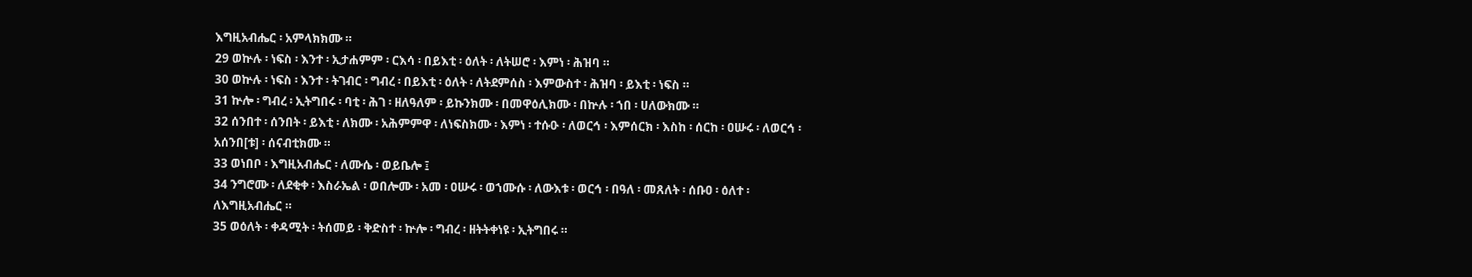እግዚአብሔር ፡ አምላክክሙ ።
29 ወኵሉ ፡ ነፍስ ፡ እንተ ፡ ኢታሐምም ፡ ርእሳ ፡ በይእቲ ፡ ዕለት ፡ ለትሠሮ ፡ እምነ ፡ ሕዝባ ።
30 ወኵሉ ፡ ነፍስ ፡ እንተ ፡ ትገብር ፡ ግብረ ፡ በይእቲ ፡ ዕለት ፡ ለትደምሰስ ፡ እምውስተ ፡ ሕዝባ ፡ ይእቲ ፡ ነፍስ ።
31 ኵሎ ፡ ግብረ ፡ ኢትግበሩ ፡ ባቲ ፡ ሕገ ፡ ዘለዓለም ፡ ይኩንክሙ ፡ በመዋዕሊክሙ ፡ በኵሉ ፡ ኀበ ፡ ሀለውክሙ ።
32 ሰንበተ ፡ ሰንበት ፡ ይእቲ ፡ ለክሙ ፡ አሕምምዋ ፡ ለነፍስክሙ ፡ እምነ ፡ ተሱዑ ፡ ለወርኅ ፡ እምሰርክ ፡ እስከ ፡ ሰርከ ፡ ዐሡሩ ፡ ለወርኅ ፡ አሰንበ[ቱ] ፡ ሰናብቲክሙ ።
33 ወነበቦ ፡ እግዚአብሔር ፡ ለሙሴ ፡ ወይቤሎ ፤
34 ንግሮሙ ፡ ለደቂቀ ፡ እስራኤል ፡ ወበሎሙ ፡ አመ ፡ ዐሡሩ ፡ ወኀሙሱ ፡ ለውእቱ ፡ ወርኅ ፡ በዓለ ፡ መጸለት ፡ ሰቡዐ ፡ ዕለተ ፡ ለእግዚአብሔር ።
35 ወዕለት ፡ ቀዳሚት ፡ ትሰመይ ፡ ቅድስተ ፡ ኵሎ ፡ ግብረ ፡ ዘትትቀነዩ ፡ ኢትግበሩ ።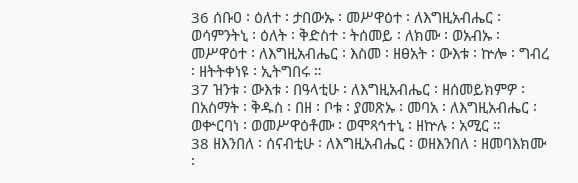36 ሰቡዐ ፡ ዕለተ ፡ ታበውኡ ፡ መሥዋዕተ ፡ ለእግዚአብሔር ፡ ወሳምንትኒ ፡ ዕለት ፡ ቅድስተ ፡ ትሰመይ ፡ ለክሙ ፡ ወአብኡ ፡ መሥዋዕተ ፡ ለእግዚአብሔር ፡ እስመ ፡ ዘፀአት ፡ ውእቱ ፡ ኵሎ ፡ ግብረ ፡ ዘትትቀነዩ ፡ ኢትግበሩ ።
37 ዝንቱ ፡ ውእቱ ፡ በዓላቲሁ ፡ ለእግዚአብሔር ፡ ዘሰመይክምዎ ፡ በአስማት ፡ ቅዱስ ፡ በዘ ፡ ቦቱ ፡ ያመጽኡ ፡ መባአ ፡ ለእግዚአብሔር ፡ ወቍርባነ ፡ ወመሥዋዕቶሙ ፡ ወሞጻኅተኒ ፡ ዘኵሉ ፡ አሚር ።
38 ዘእንበለ ፡ ሰናብቲሁ ፡ ለእግዚአብሔር ፡ ወዘእንበለ ፡ ዘመባእክሙ ፡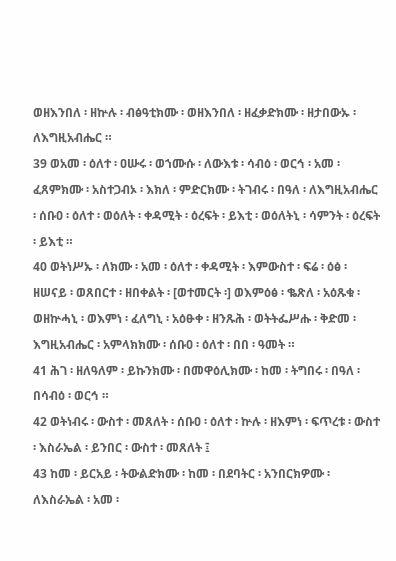ወዘእንበለ ፡ ዘኵሉ ፡ ብፅዓቲክሙ ፡ ወዘእንበለ ፡ ዘፈቃድክሙ ፡ ዘታበውኡ ፡ ለእግዚአብሔር ።
39 ወአመ ፡ ዕለተ ፡ ዐሡሩ ፡ ወኀሙሱ ፡ ለውእቱ ፡ ሳብዕ ፡ ወርኅ ፡ አመ ፡ ፈጸምክሙ ፡ አስተጋብኦ ፡ እክለ ፡ ምድርክሙ ፡ ትገብሩ ፡ በዓለ ፡ ለእግዚአብሔር ፡ ሰቡዐ ፡ ዕለተ ፡ ወዕለት ፡ ቀዳሚት ፡ ዕረፍት ፡ ይእቲ ፡ ወዕለትኒ ፡ ሳምንት ፡ ዕረፍት ፡ ይእቲ ።
40 ወትነሥኡ ፡ ለክሙ ፡ አመ ፡ ዕለተ ፡ ቀዳሚት ፡ እምውስተ ፡ ፍሬ ፡ ዕፅ ፡ ዘሠናይ ፡ ወጸበርተ ፡ ዘበቀልት ፡ [ወተመርት ፡] ወእምዕፅ ፡ ቈጽለ ፡ አዕጹቁ ፡ ወዘኵሓኒ ፡ ወእምነ ፡ ፈለግኒ ፡ አዕፁቀ ፡ ዘንጹሕ ፡ ወትትፌሥሑ ፡ ቅድመ ፡ እግዚአብሔር ፡ አምላክክሙ ፡ ሰቡዐ ፡ ዕለተ ፡ በበ ፡ ዓመት ።
41 ሕገ ፡ ዘለዓለም ፡ ይኩንክሙ ፡ በመዋዕሊክሙ ፡ ከመ ፡ ትግበሩ ፡ በዓለ ፡ በሳብዕ ፡ ወርኅ ።
42 ወትነብሩ ፡ ውስተ ፡ መጸለት ፡ ሰቡዐ ፡ ዕለተ ፡ ኵሉ ፡ ዘእምነ ፡ ፍጥረቱ ፡ ውስተ ፡ እስራኤል ፡ ይንበር ፡ ውስተ ፡ መጸለት ፤
43 ከመ ፡ ይርአይ ፡ ትውልድክሙ ፡ ከመ ፡ በደባትር ፡ አንበርክዎሙ ፡ ለእስራኤል ፡ አመ ፡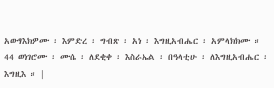አውፃእክዎሙ ፡ እምድረ ፡ ግብጽ ፡ አነ ፡ እግዚአብሔር ፡ አምላክክሙ ።
44 ወነገሮሙ ፡ ሙሴ ፡ ለደቂቀ ፡ እስራኤል ፡ በዓላቲሁ ፡ ለእግዚአብሔር ፡ እግዚእ ። |